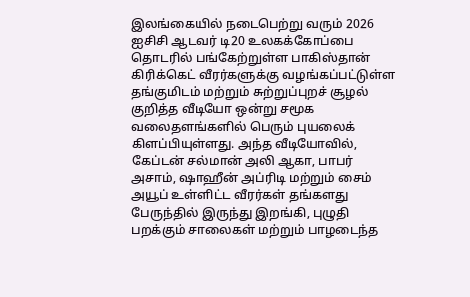இலங்கையில் நடைபெற்று வரும் 2026 ஐசிசி ஆடவர் டி20 உலகக்கோப்பை தொடரில் பங்கேற்றுள்ள பாகிஸ்தான் கிரிக்கெட் வீரர்களுக்கு வழங்கப்பட்டுள்ள தங்குமிடம் மற்றும் சுற்றுப்புறச் சூழல் குறித்த வீடியோ ஒன்று சமூக வலைதளங்களில் பெரும் புயலைக் கிளப்பியுள்ளது. அந்த வீடியோவில், கேப்டன் சல்மான் அலி ஆகா, பாபர் அசாம், ஷாஹீன் அப்ரிடி மற்றும் சைம் அயூப் உள்ளிட்ட வீரர்கள் தங்களது பேருந்தில் இருந்து இறங்கி, புழுதி பறக்கும் சாலைகள் மற்றும் பாழடைந்த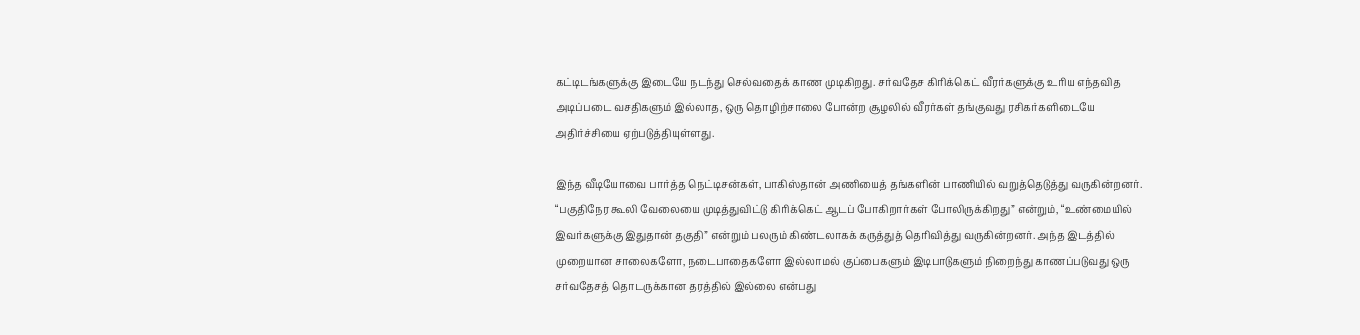கட்டிடங்களுக்கு இடையே நடந்து செல்வதைக் காண முடிகிறது. சர்வதேச கிரிக்கெட் வீரர்களுக்கு உரிய எந்தவித அடிப்படை வசதிகளும் இல்லாத, ஒரு தொழிற்சாலை போன்ற சூழலில் வீரர்கள் தங்குவது ரசிகர்களிடையே அதிர்ச்சியை ஏற்படுத்தியுள்ளது.

இந்த வீடியோவை பார்த்த நெட்டிசன்கள், பாகிஸ்தான் அணியைத் தங்களின் பாணியில் வறுத்தெடுத்து வருகின்றனர். “பகுதிநேர கூலி வேலையை முடித்துவிட்டு கிரிக்கெட் ஆடப் போகிறார்கள் போலிருக்கிறது” என்றும், “உண்மையில் இவர்களுக்கு இதுதான் தகுதி” என்றும் பலரும் கிண்டலாகக் கருத்துத் தெரிவித்து வருகின்றனர். அந்த இடத்தில் முறையான சாலைகளோ, நடைபாதைகளோ இல்லாமல் குப்பைகளும் இடிபாடுகளும் நிறைந்து காணப்படுவது ஒரு சர்வதேசத் தொடருக்கான தரத்தில் இல்லை என்பது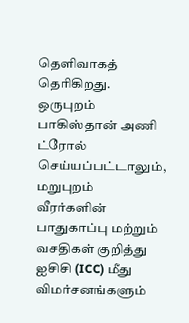தெளிவாகத் தெரிகிறது. ஒருபுறம் பாகிஸ்தான் அணி ட்ரோல் செய்யப்பட்டாலும், மறுபுறம் வீரர்களின் பாதுகாப்பு மற்றும் வசதிகள் குறித்து ஐசிசி (ICC) மீது விமர்சனங்களும்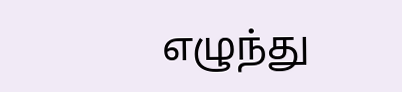எழுந்து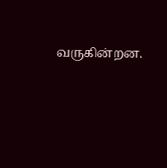வருகின்றன.